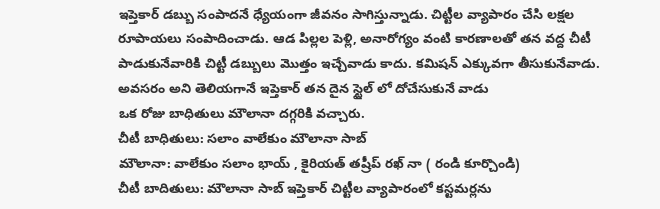ఇప్తెకార్ డబ్బు సంపాదనే ధ్యేయంగా జీవనం సాగిస్తున్నాడు. చిట్టీల వ్యాపారం చేసి లక్షల రూపాయలు సంపాదించాడు. ఆడ పిల్లల పెళ్లి, అనారోగ్యం వంటి కారణాలతో తన వద్ద చీటీ పాడుకునేవారికి చిట్టీ డబ్బులు మొత్తం ఇచ్చేవాడు కాదు. కమిషన్ ఎక్కువగా తీసుకునేవాడు. అవసరం అని తెలియగానే ఇప్తెకార్ తన దైన స్టైల్ లో దోచేసుకునే వాడు
ఒక రోజు బాధితులు మౌలానా దగ్గరికి వచ్చారు.
చీటీ బాధితులు: సలాం వాలేకుం మౌలానా సాబ్
మౌలానా: వాలేకుం సలాం భాయ్ , కైరియత్ తష్రీప్ రఖ్ నా ( రండి కూర్చొండి)
చీటీ బాదితులు: మౌలానా సాబ్ ఇప్తెకార్ చిట్టీల వ్యాపారంలో కస్టమర్లను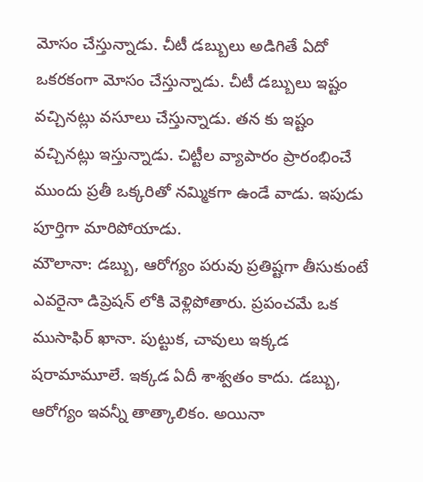మోసం చేస్తున్నాడు. చీటీ డబ్బులు అడిగితే ఏదో ఒకరకంగా మోసం చేస్తున్నాడు. చీటీ డబ్బులు ఇష్టం వచ్చినట్లు వసూలు చేస్తున్నాడు. తన కు ఇష్టం వచ్చినట్లు ఇస్తున్నాడు. చిట్టీల వ్యాపారం ప్రారంభించే ముందు ప్రతీ ఒక్కరితో నమ్మికగా ఉండే వాడు. ఇపుడు పూర్తిగా మారిపోయాడు.
మౌలానా: డబ్బు, ఆరోగ్యం పరువు ప్రతిష్టగా తీసుకుంటే ఎవరైనా డిప్రెషన్ లోకి వెళ్లిపోతారు. ప్రపంచమే ఒక ముసాఫిర్ ఖానా. పుట్టుక, చావులు ఇక్కడ షరామామూలే. ఇక్కడ ఏదీ శాశ్వతం కాదు. డబ్బు, ఆరోగ్యం ఇవన్నీ తాత్కాలికం. అయినా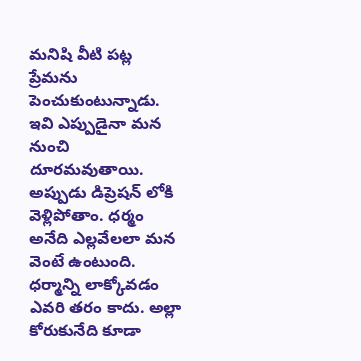మనిషి వీటి పట్ల ప్రేమను పెంచుకుంటున్నాడు. ఇవి ఎప్పుడైనా మన నుంచి దూరమవుతాయి. అప్పుడు డిప్రెషన్ లోకి వెళ్లిపోతాం. ధర్మం అనేది ఎల్లవేలలా మన వెంటే ఉంటుంది. ధర్మాన్ని లాక్కోవడం ఎవరి తరం కాదు. అల్లా కోరుకునేది కూడా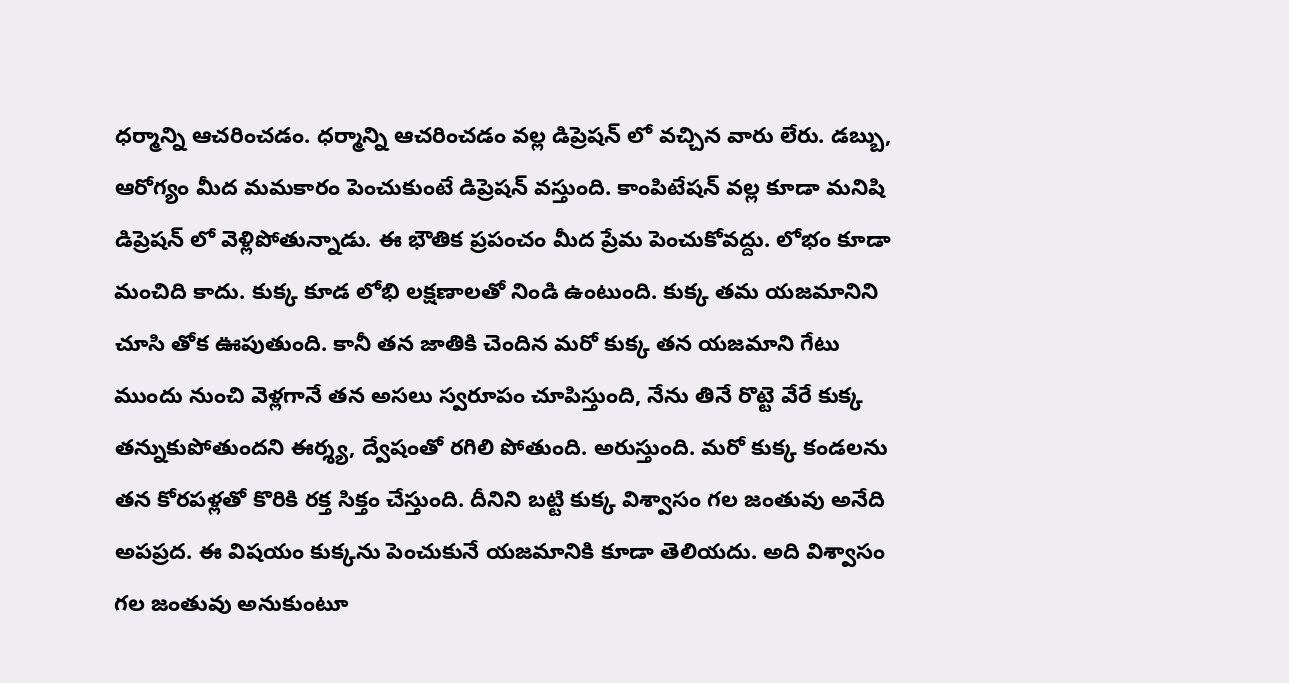ధర్మాన్ని ఆచరించడం. ధర్మాన్ని ఆచరించడం వల్ల డిప్రెషన్ లో వచ్చిన వారు లేరు. డబ్బు, ఆరోగ్యం మీద మమకారం పెంచుకుంటే డిప్రెషన్ వస్తుంది. కాంపిటేషన్ వల్ల కూడా మనిషి డిప్రెషన్ లో వెళ్లిపోతున్నాడు. ఈ భౌతిక ప్రపంచం మీద ప్రేమ పెంచుకోవద్దు. లోభం కూడా మంచిది కాదు. కుక్క కూడ లోభి లక్షణాలతో నిండి ఉంటుంది. కుక్క తమ యజమానిని చూసి తోక ఊపుతుంది. కానీ తన జాతికి చెందిన మరో కుక్క తన యజమాని గేటు ముందు నుంచి వెళ్లగానే తన అసలు స్వరూపం చూపిస్తుంది, నేను తినే రొట్టె వేరే కుక్క తన్నుకుపోతుందని ఈర్శ్య, ద్వేషంతో రగిలి పోతుంది. అరుస్తుంది. మరో కుక్క కండలను తన కోరపళ్లతో కొరికి రక్త సిక్తం చేస్తుంది. దీనిని బట్టి కుక్క విశ్వాసం గల జంతువు అనేది అపప్రద. ఈ విషయం కుక్కను పెంచుకునే యజమానికి కూడా తెలియదు. అది విశ్వాసం గల జంతువు అనుకుంటూ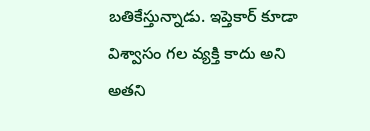బతికేస్తున్నాడు. ఇప్తెకార్ కూడా విశ్వాసం గల వ్యక్తి కాదు అని అతని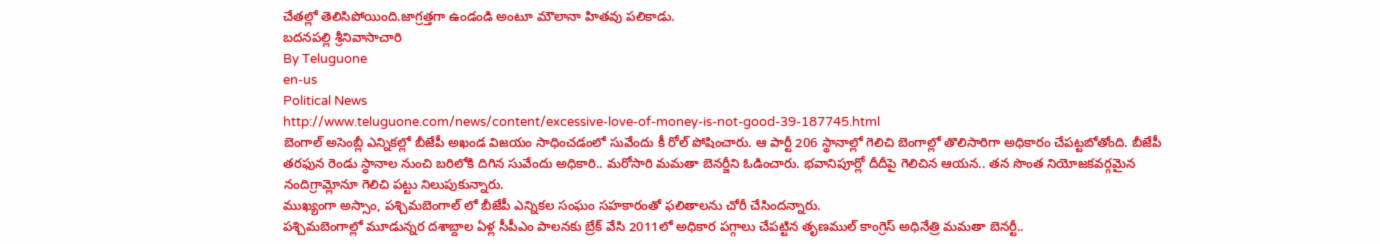చేతల్లో తెలిసిపోయింది.జాగ్రత్తగా ఉండండి అంటూ మౌలానా హితవు పలికాడు.
బదనపల్లి శ్రీనివాసాచారి
By Teluguone
en-us
Political News
http://www.teluguone.com/news/content/excessive-love-of-money-is-not-good-39-187745.html
బెంగాల్ అసెంబ్లీ ఎన్నికల్లో బీజేపీ అఖండ విజయం సాధించడంలో సువేందు కీ రోల్ పోషించారు. ఆ పార్టీ 206 స్థానాల్లో గెలిచి బెంగాల్లో తొలిసారిగా అధికారం చేపట్టబోతోంది. బీజేపీ తరఫున రెండు స్ధానాల నుంచి బరిలోకి దిగిన సువేందు అధికారి.. మరోసారి మమతా బెనర్జీని ఓడించారు. భవానిపూర్లో దీదీపై గెలిచిన ఆయన.. తన సొంత నియోజకవర్గమైన నందిగ్రామ్లోనూ గెలిచి పట్టు నిలుపుకున్నారు.
ముఖ్యంగా అస్సాం, పశ్చిమబెంగాల్ లో బీజేపీ ఎన్నికల సంఘం సహకారంతో ఫలితాలను చోరీ చేసిందన్నారు.
పశ్చిమబెంగాల్లో మూడున్నర దశాబ్దాల ఏళ్ల సీపీఎం పాలనకు బ్రేక్ వేసి 2011లో అధికార పగ్గాలు చేపట్టిన తృణముల్ కాంగ్రెస్ అధినేత్రి మమతా బెనర్టీ..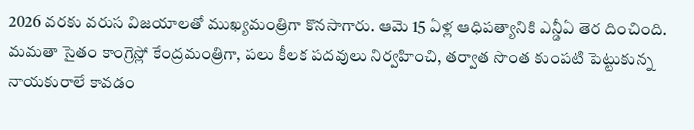2026 వరకు వరుస విజయాలతో ముఖ్యమంత్రిగా కొనసాగారు. ఆమె 15 ఏళ్ల ఆధిపత్యానికి ఎన్డీఏ తెర దించింది. మమతా సైతం కాంగ్రెస్లో కేంద్రమంత్రిగా, పలు కీలక పదవులు నిర్వహించి, తర్వాత సొంత కుంపటి పెట్టుకున్న నాయకురాలే కావడం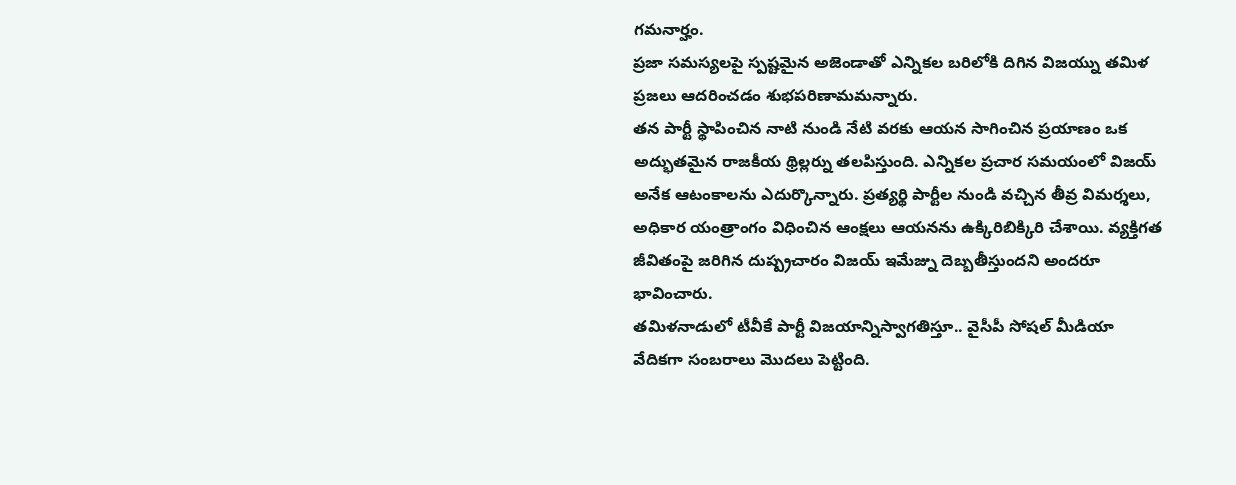గమనార్హం.
ప్రజా సమస్యలపై స్పష్టమైన అజెండాతో ఎన్నికల బరిలోకి దిగిన విజయ్ను తమిళ ప్రజలు ఆదరించడం శుభపరిణామమన్నారు.
తన పార్టీ స్థాపించిన నాటి నుండి నేటి వరకు ఆయన సాగించిన ప్రయాణం ఒక అద్భుతమైన రాజకీయ థ్రిల్లర్ను తలపిస్తుంది. ఎన్నికల ప్రచార సమయంలో విజయ్ అనేక ఆటంకాలను ఎదుర్కొన్నారు. ప్రత్యర్థి పార్టీల నుండి వచ్చిన తీవ్ర విమర్శలు, అధికార యంత్రాంగం విధించిన ఆంక్షలు ఆయనను ఉక్కిరిబిక్కిరి చేశాయి. వ్యక్తిగత జీవితంపై జరిగిన దుష్ప్రచారం విజయ్ ఇమేజ్ను దెబ్బతీస్తుందని అందరూ భావించారు.
తమిళనాడులో టీవీకే పార్టీ విజయాన్నిస్వాగతిస్తూ.. వైసీపీ సోషల్ మీడియా వేదికగా సంబరాలు మొదలు పెట్టింది.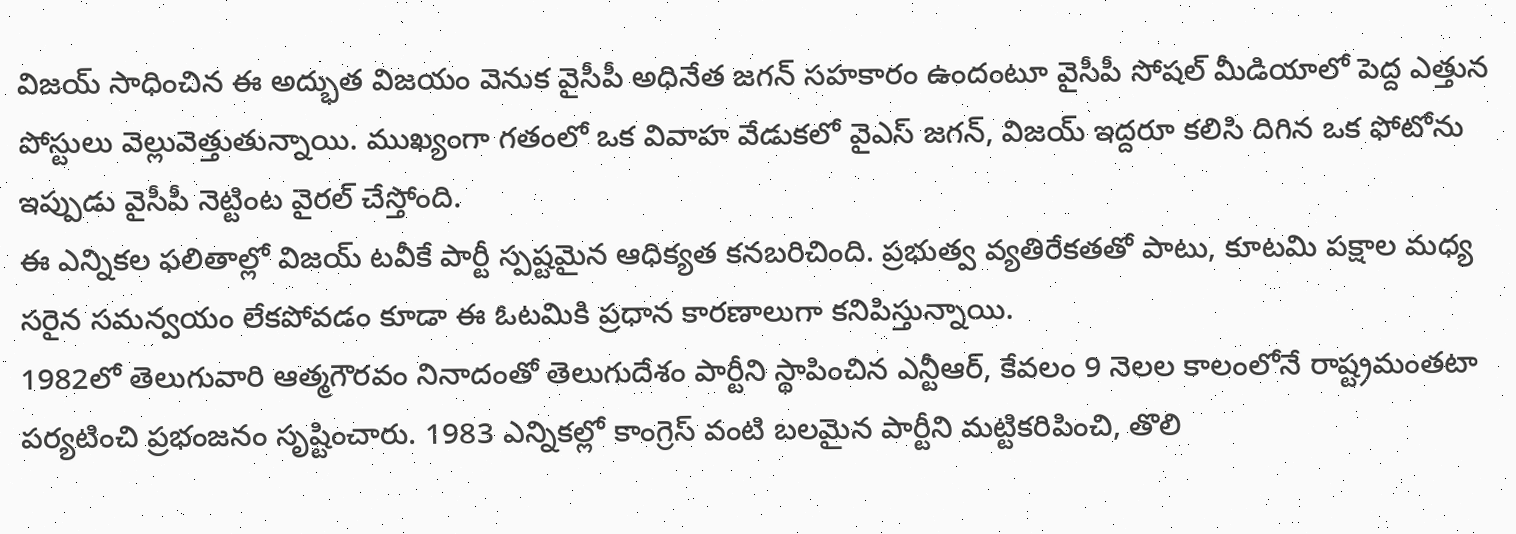విజయ్ సాధించిన ఈ అద్భుత విజయం వెనుక వైసీపీ అధినేత జగన్ సహకారం ఉందంటూ వైసీపీ సోషల్ మీడియాలో పెద్ద ఎత్తున పోస్టులు వెల్లువెత్తుతున్నాయి. ముఖ్యంగా గతంలో ఒక వివాహ వేడుకలో వైఎస్ జగన్, విజయ్ ఇద్దరూ కలిసి దిగిన ఒక ఫోటోను ఇప్పుడు వైసీపీ నెట్టింట వైరల్ చేస్తోంది.
ఈ ఎన్నికల ఫలితాల్లో విజయ్ టవీకే పార్టీ స్పష్టమైన ఆధిక్యత కనబరిచింది. ప్రభుత్వ వ్యతిరేకతతో పాటు, కూటమి పక్షాల మధ్య సరైన సమన్వయం లేకపోవడం కూడా ఈ ఓటమికి ప్రధాన కారణాలుగా కనిపిస్తున్నాయి.
1982లో తెలుగువారి ఆత్మగౌరవం నినాదంతో తెలుగుదేశం పార్టీని స్థాపించిన ఎన్టీఆర్, కేవలం 9 నెలల కాలంలోనే రాష్ట్రమంతటా పర్యటించి ప్రభంజనం సృష్టించారు. 1983 ఎన్నికల్లో కాంగ్రెస్ వంటి బలమైన పార్టీని మట్టికరిపించి, తొలి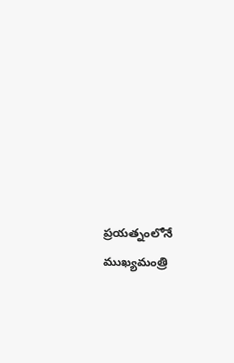ప్రయత్నంలోనే ముఖ్యమంత్రి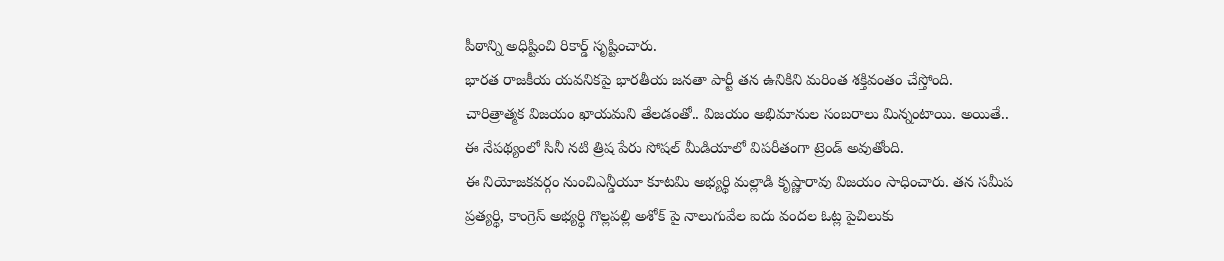పీఠాన్ని అధిష్టించి రికార్డ్ సృష్టించారు.
భారత రాజకీయ యవనికపై భారతీయ జనతా పార్టీ తన ఉనికిని మరింత శక్తివంతం చేస్తోంది.
చారిత్రాత్మక విజయం ఖాయమని తేలడంతో.. విజయం అభిమానుల సంబరాలు మిన్నంటాయి. అయితే.. ఈ నేపథ్యంలో సినీ నటి త్రిష పేరు సోషల్ మీడియాలో విపరీతంగా ట్రెండ్ అవుతోంది.
ఈ నియోజకవర్గం నుంచిఎన్డీయూ కూటమి అభ్యర్థి మల్లాడి కృష్ణారావు విజయం సాధించారు. తన సమీప ప్రత్యర్థి, కాంగ్రెస్ అభ్యర్థి గొల్లపల్లి అశోక్ పై నాలుగువేల ఐదు వందల ఓట్ల పైచిలుకు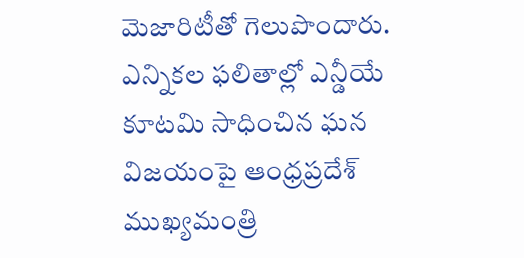మెజారిటీతో గెలుపొందారు.
ఎన్నికల ఫలితాల్లో ఎన్డీయే కూటమి సాధించిన ఘన విజయంపై ఆంధ్రప్రదేశ్ ముఖ్యమంత్రి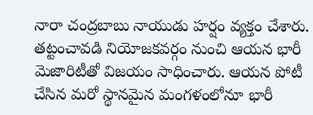నారా చంద్రబాబు నాయుడు హర్షం వ్యక్తం చేశారు.
తట్టంచావడి నియోజకవర్గం నుంచి ఆయన భారీ మెజారిటీతో విజయం సాధించారు. ఆయన పోటీ చేసిన మరో స్థానమైన మంగళంలోనూ భారీ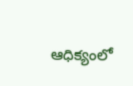ఆధిక్యంలో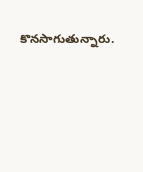కొనసాగుతున్నారు.